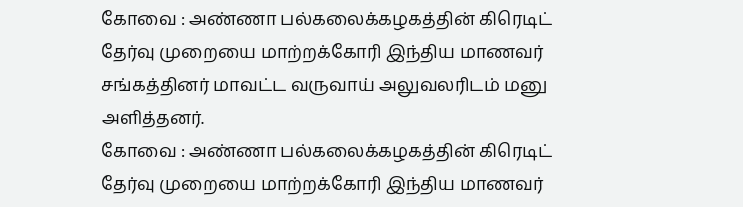கோவை : அண்ணா பல்கலைக்கழகத்தின் கிரெடிட் தேர்வு முறையை மாற்றக்கோரி இந்திய மாணவர் சங்கத்தினர் மாவட்ட வருவாய் அலுவலரிடம் மனு அளித்தனர்.
கோவை : அண்ணா பல்கலைக்கழகத்தின் கிரெடிட் தேர்வு முறையை மாற்றக்கோரி இந்திய மாணவர்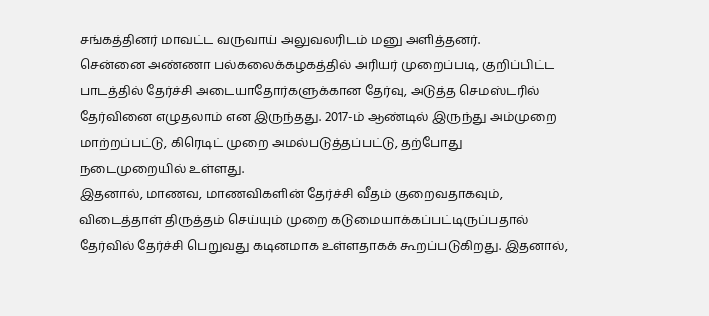சங்கத்தினர் மாவட்ட வருவாய் அலுவலரிடம் மனு அளித்தனர்.
சென்னை அண்ணா பல்கலைக்கழகத்தில் அரியர் முறைப்படி, குறிப்பிட்ட பாடத்தில் தேர்ச்சி அடையாதோர்களுக்கான தேர்வு, அடுத்த செமஸ்டரில் தேர்வினை எழுதலாம் என இருந்தது. 2017-ம் ஆண்டில் இருந்து அம்முறை மாற்றப்பட்டு, கிரெடிட் முறை அமல்படுத்தப்பட்டு, தற்போது நடைமுறையில் உள்ளது.
இதனால், மாணவ, மாணவிகளின் தேர்ச்சி வீதம் குறைவதாகவும், விடைத்தாள் திருத்தம் செய்யும் முறை கடுமையாக்கப்பட்டிருப்பதால் தேர்வில் தேர்ச்சி பெறுவது கடினமாக உள்ளதாகக் கூறப்படுகிறது. இதனால்,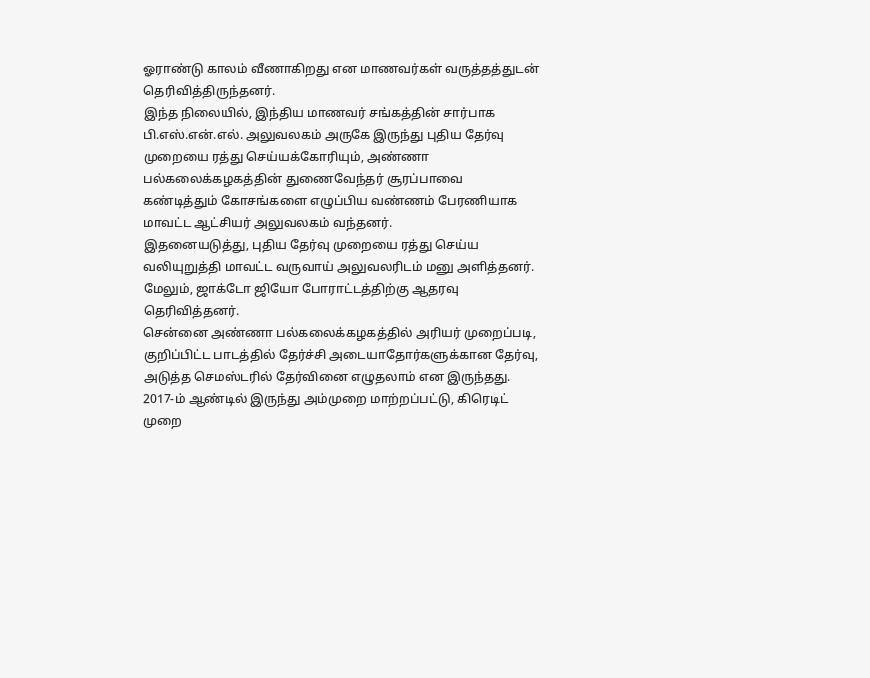ஓராண்டு காலம் வீணாகிறது என மாணவர்கள் வருத்தத்துடன் தெரிவித்திருந்தனர்.
இந்த நிலையில், இந்திய மாணவர் சங்கத்தின் சார்பாக பி.எஸ்.என்.எல். அலுவலகம் அருகே இருந்து புதிய தேர்வு முறையை ரத்து செய்யக்கோரியும், அண்ணா பல்கலைக்கழகத்தின் துணைவேந்தர் சூரப்பாவை கண்டித்தும் கோசங்களை எழுப்பிய வண்ணம் பேரணியாக மாவட்ட ஆட்சியர் அலுவலகம் வந்தனர்.
இதனையடுத்து, புதிய தேர்வு முறையை ரத்து செய்ய வலியுறுத்தி மாவட்ட வருவாய் அலுவலரிடம் மனு அளித்தனர். மேலும், ஜாக்டோ ஜியோ போராட்டத்திற்கு ஆதரவு தெரிவித்தனர்.
சென்னை அண்ணா பல்கலைக்கழகத்தில் அரியர் முறைப்படி, குறிப்பிட்ட பாடத்தில் தேர்ச்சி அடையாதோர்களுக்கான தேர்வு, அடுத்த செமஸ்டரில் தேர்வினை எழுதலாம் என இருந்தது. 2017-ம் ஆண்டில் இருந்து அம்முறை மாற்றப்பட்டு, கிரெடிட் முறை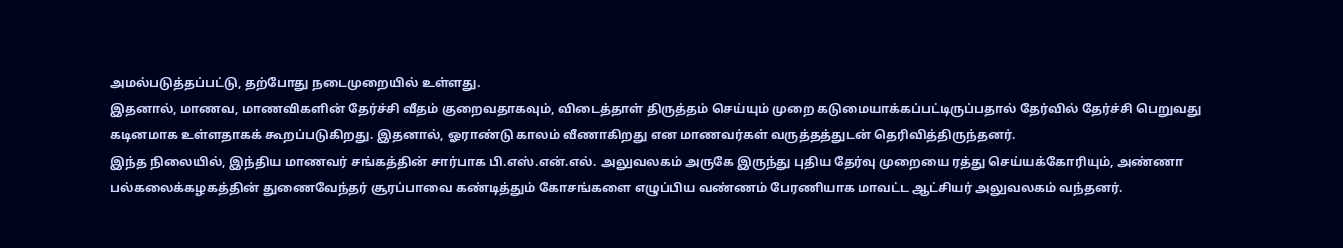அமல்படுத்தப்பட்டு, தற்போது நடைமுறையில் உள்ளது.
இதனால், மாணவ, மாணவிகளின் தேர்ச்சி வீதம் குறைவதாகவும், விடைத்தாள் திருத்தம் செய்யும் முறை கடுமையாக்கப்பட்டிருப்பதால் தேர்வில் தேர்ச்சி பெறுவது கடினமாக உள்ளதாகக் கூறப்படுகிறது. இதனால், ஓராண்டு காலம் வீணாகிறது என மாணவர்கள் வருத்தத்துடன் தெரிவித்திருந்தனர்.
இந்த நிலையில், இந்திய மாணவர் சங்கத்தின் சார்பாக பி.எஸ்.என்.எல். அலுவலகம் அருகே இருந்து புதிய தேர்வு முறையை ரத்து செய்யக்கோரியும், அண்ணா பல்கலைக்கழகத்தின் துணைவேந்தர் சூரப்பாவை கண்டித்தும் கோசங்களை எழுப்பிய வண்ணம் பேரணியாக மாவட்ட ஆட்சியர் அலுவலகம் வந்தனர்.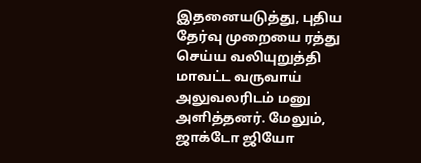இதனையடுத்து, புதிய தேர்வு முறையை ரத்து செய்ய வலியுறுத்தி மாவட்ட வருவாய் அலுவலரிடம் மனு அளித்தனர். மேலும், ஜாக்டோ ஜியோ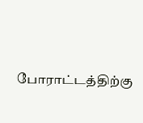போராட்டத்திற்கு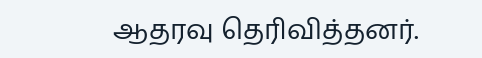ஆதரவு தெரிவித்தனர்.